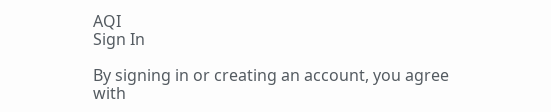AQI
Sign In

By signing in or creating an account, you agree with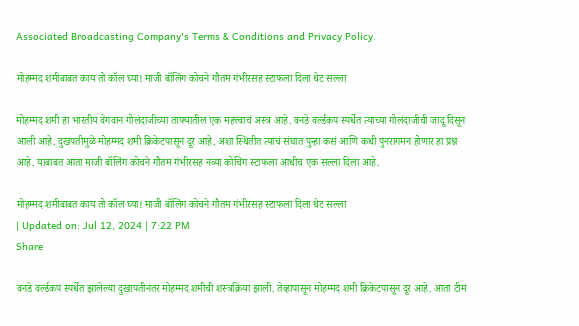Associated Broadcasting Company's Terms & Conditions and Privacy Policy.

मोहम्मद शमीबाबत काय तो कॉल घ्या! माजी बॉलिंग कोचने गौतम गंभीरसह स्टाफला दिला थेट सल्ला

मोहम्मद शमी हा भारतीय वेगवान गोलंदाजीच्या ताफ्यातील एक महत्त्वाचं अस्त्र आहे. वनडे वर्ल्डकप स्पर्धेत त्याच्या गोलंदाजीची जादू दिसून आली आहे. दुखपतीमुळे मोहम्मद शमी क्रिकेटपासून दूर आहे. अशा स्थितीत त्याचं संघात पुन्हा कसं आणि कधी पुनरागमन होणार हा प्रश्न आहे. याबाबत आता माजी बॉलिंग कोचने गौतम गंभीरसह नव्या कोचिंग स्टाफला आधीच एक सल्ला दिला आहे.

मोहम्मद शमीबाबत काय तो कॉल घ्या! माजी बॉलिंग कोचने गौतम गंभीरसह स्टाफला दिला थेट सल्ला
| Updated on: Jul 12, 2024 | 7:22 PM
Share

वनडे वर्ल्डकप स्पर्धेत झालेल्या दुखापतीनंतर मोहम्मद शमीची शस्त्रक्रिया झाली. तेव्हापासून मोहम्मद शमी क्रिकेटपासून दूर आहे. आता टीम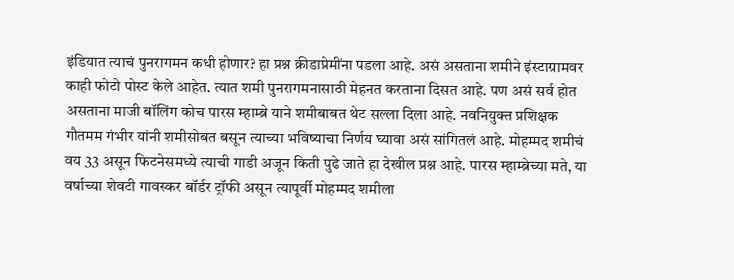इंडियात त्याचं पुनरागमन कधी होणार? हा प्रश्न क्रीडाप्रेमींना पडला आहे. असं असताना शमीने इंस्टाग्रामवर काही फोटो पोस्ट केले आहेत. त्यात शमी पुनरागमनासाठी मेहनत करताना दिसत आहे. पण असं सर्व होत असताना माजी बॉलिंग कोच पारस म्हाम्ब्रे याने शमीबाबत थेट सल्ला दिला आहे. नवनियुक्त प्रशिक्षक गौतमम गंभीर यांनी शमीसोबत बसून त्याच्या भविष्याचा निर्णय घ्यावा असं सांगितलं आहे. मोहम्मद शमीचं वय 33 असून फिटनेसमध्ये त्याची गाडी अजून किती पुढे जाते हा देखील प्रश्न आहे. पारस म्हाम्ब्रेच्या मते, या वर्षाच्या शेवटी गावस्कर बॉर्डर ट्रॉफी असून त्यापूर्वी मोहम्मद शमीला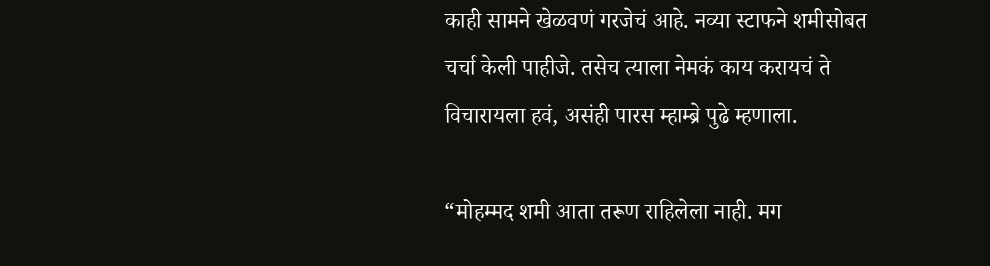काही सामने खेळवणं गरजेचं आहे. नव्या स्टाफने शमीसोबत चर्चा केली पाहीजे. तसेच त्याला नेमकं काय करायचं ते विचारायला हवं, असंही पारस म्हाम्ब्रे पुढे म्हणाला.

“मोहम्मद शमी आता तरूण राहिलेला नाही. मग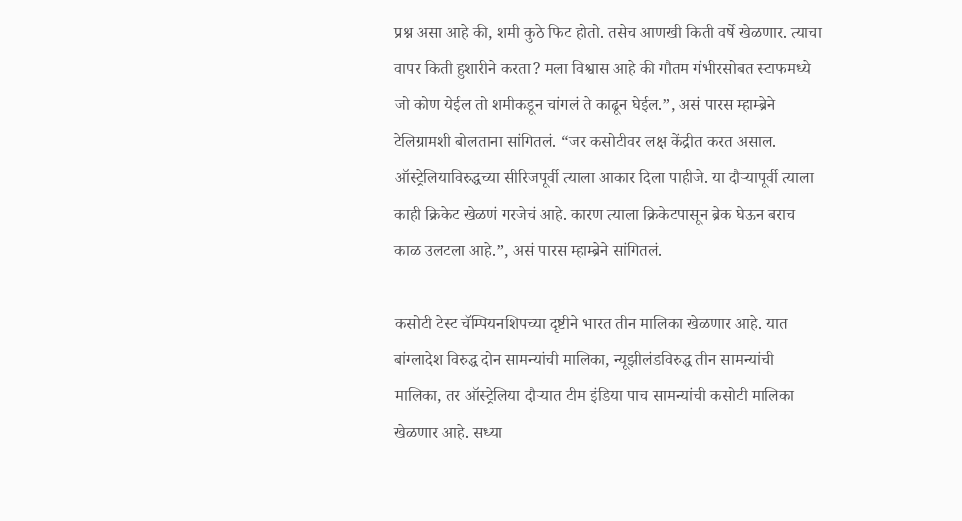प्रश्न असा आहे की, शमी कुठे फिट होतो. तसेच आणखी किती वर्षे खेळणार. त्याचा वापर किती हुशारीने करता? मला विश्वास आहे की गौतम गंभीरसोबत स्टाफमध्ये जो कोण येईल तो शमीकडून चांगलं ते काढून घेईल.”, असं पारस म्हाम्ब्रेने टेलिग्रामशी बोलताना सांगितलं. “जर कसोटीवर लक्ष केंद्रीत करत असाल. ऑस्ट्रेलियाविरुद्धच्या सीरिजपूर्वी त्याला आकार दिला पाहीजे. या दौऱ्यापूर्वी त्याला काही क्रिकेट खेळणं गरजेचं आहे. कारण त्याला क्रिकेटपासून ब्रेक घेऊन बराच काळ उलटला आहे.”, असं पारस म्हाम्ब्रेने सांगितलं.

कसोटी टेस्ट चॅम्पियनशिपच्या दृष्टीने भारत तीन मालिका खेळणार आहे. यात बांग्लादेश विरुद्ध दोन सामन्यांची मालिका, न्यूझीलंडविरुद्ध तीन सामन्यांची मालिका, तर ऑस्ट्रेलिया दौऱ्यात टीम इंडिया पाच सामन्यांची कसोटी मालिका खेळणार आहे. सध्या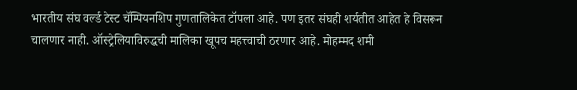भारतीय संघ वर्ल्ड टेस्ट चॅम्पियनशिप गुणतालिकेत टॉपला आहे. पण इतर संघही शर्यतीत आहेत हे विसरून चालणार नाही. ऑस्ट्रेलियाविरुद्धची मालिका खूपच महत्त्वाची ठरणार आहे. मोहम्मद शमी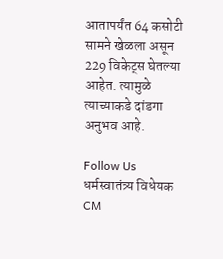आतापर्यंत 64 कसोटी सामने खेळला असून 229 विकेट्स घेतल्या आहेत. त्यामुळे त्याच्याकडे दांडगा अनुभव आहे.

Follow Us
धर्मस्वातंत्र्य विधेयक CM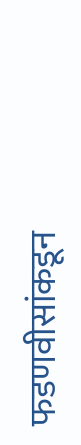फडणवीसांकडून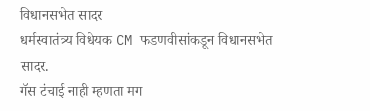विधानसभेत सादर
धर्मस्वातंत्र्य विधेयक CM फडणवीसांकडून विधानसभेत सादर.
गॅस टंचाई नाही म्हणता मग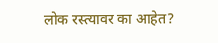लोक रस्त्यावर का आहेत?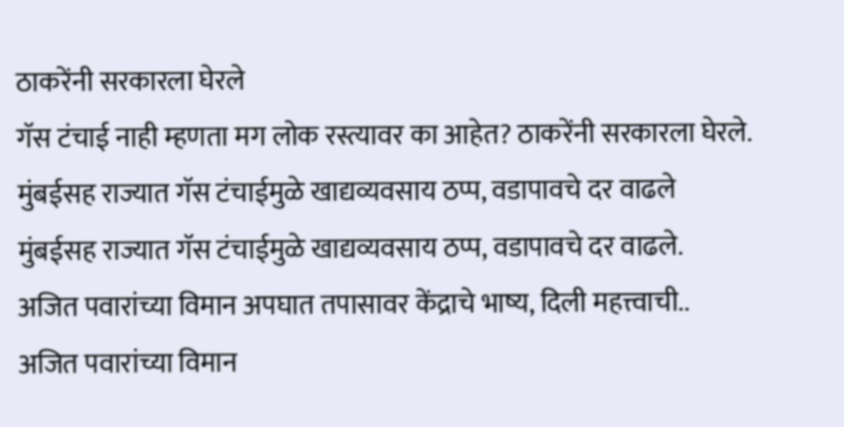ठाकरेंनी सरकारला घेरले
गॅस टंचाई नाही म्हणता मग लोक रस्त्यावर का आहेत? ठाकरेंनी सरकारला घेरले.
मुंबईसह राज्यात गॅस टंचाईमुळे खाद्यव्यवसाय ठप्प, वडापावचे दर वाढले
मुंबईसह राज्यात गॅस टंचाईमुळे खाद्यव्यवसाय ठप्प, वडापावचे दर वाढले.
अजित पवारांच्या विमान अपघात तपासावर केंद्राचे भाष्य, दिली महत्त्वाची..
अजित पवारांच्या विमान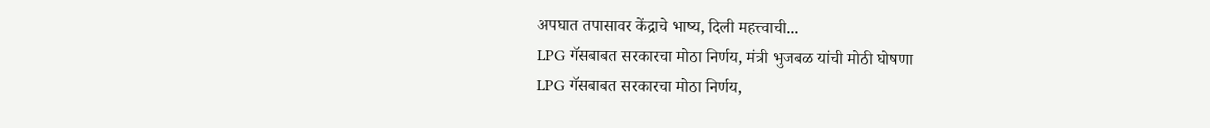अपघात तपासावर केंद्राचे भाष्य, दिली महत्त्वाची...
LPG गॅसबाबत सरकारचा मोठा निर्णय, मंत्री भुजबळ यांची मोठी घोषणा
LPG गॅसबाबत सरकारचा मोठा निर्णय,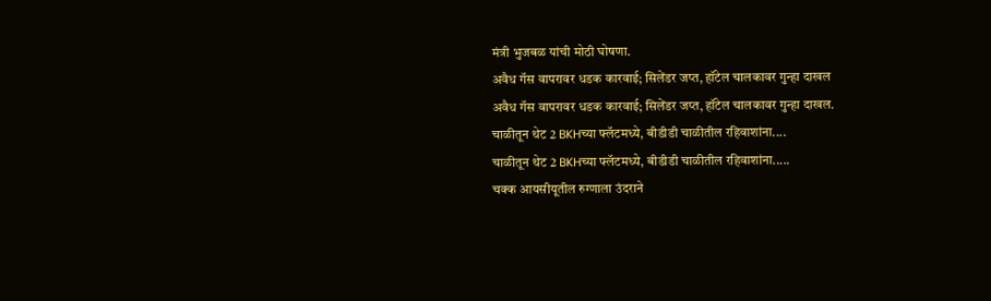मंत्री भुजबळ यांची मोठी घोषणा.
अवैध गॅस वापरावर धडक कारवाई; सिलेंडर जप्त, हॉटेल चालकावर गुन्हा दाखल
अवैध गॅस वापरावर धडक कारवाई; सिलेंडर जप्त, हॉटेल चालकावर गुन्हा दाखल.
चाळीतून थेट 2 BKHच्या फ्लॅटमध्ये, बीडीडी चाळीतील रहिवाशांना....
चाळीतून थेट 2 BKHच्या फ्लॅटमध्ये, बीडीडी चाळीतील रहिवाशांना.....
चक्क आयसीयूतील रुग्णाला उंदराने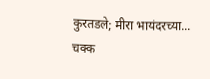कुरतडले; मीरा भायंदरच्या...
चक्क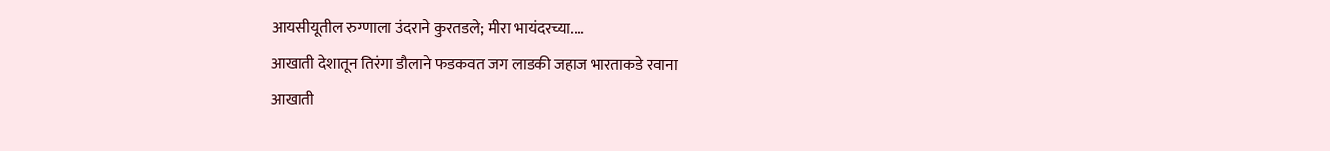आयसीयूतील रुग्णाला उंदराने कुरतडले; मीरा भायंदरच्या....
आखाती देशातून तिरंगा डौलाने फडकवत जग लाडकी जहाज भारताकडे रवाना
आखाती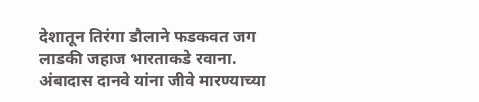देशातून तिरंगा डौलाने फडकवत जग लाडकी जहाज भारताकडे रवाना.
अंबादास दानवे यांना जीवे मारण्याच्या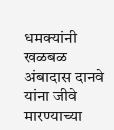धमक्यांनी खळबळ
अंबादास दानवे यांना जीवे मारण्याच्या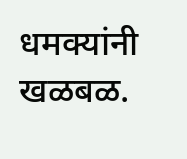धमक्यांनी खळबळ.